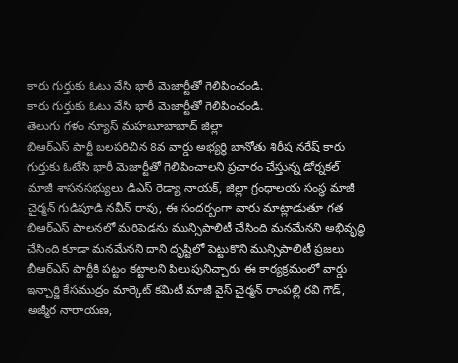కారు గుర్తుకు ఓటు వేసి భారీ మెజార్టీతో గెలిపించండి.
కారు గుర్తుకు ఓటు వేసి భారీ మెజార్టీతో గెలిపించండి.
తెలుగు గళం న్యూస్ మహబూబాబాద్ జిల్లా
బిఆర్ఎస్ పార్టీ బలపరిచిన 8వ వార్డు అభ్యర్థి బానోతు శిరీష నరేష్ కారు గుర్తుకు ఓటేసి భారీ మెజార్టీతో గెలిపించాలని ప్రచారం చేస్తున్న డోర్నకల్ మాజీ శాసనసభ్యులు డిఎస్ రెడ్యా నాయక్, జిల్లా గ్రంధాలయ సంస్థ మాజీ చైర్మన్ గుడిపూడి నవీన్ రావు, ఈ సందర్బంగా వారు మాట్లాడుతూ గత బిఆర్ఎస్ పాలనలో మరిపెడను మున్సిపాలిటీ చేసింది మనమేనని అభివృద్ధి చేసింది కూడా మనమేనని దాని దృష్టిలో పెట్టుకొని మున్సిపాలిటీ ప్రజలు బీఆర్ఎస్ పార్టీకి పట్టం కట్టాలని పిలుపునిచ్చారు ఈ కార్యక్రమంలో వార్డు ఇన్చార్జి కేసముద్రం మార్కెట్ కమిటీ మాజీ వైస్ చైర్మన్ రాంపల్లి రవి గౌడ్, అజ్మీర నారాయణ,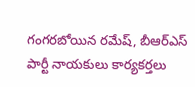గంగరబోయిన రమేష్, బీఆర్ఎస్ పార్టీ నాయకులు కార్యకర్తలు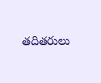తదితరులు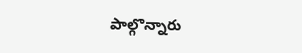పాల్గొన్నారు